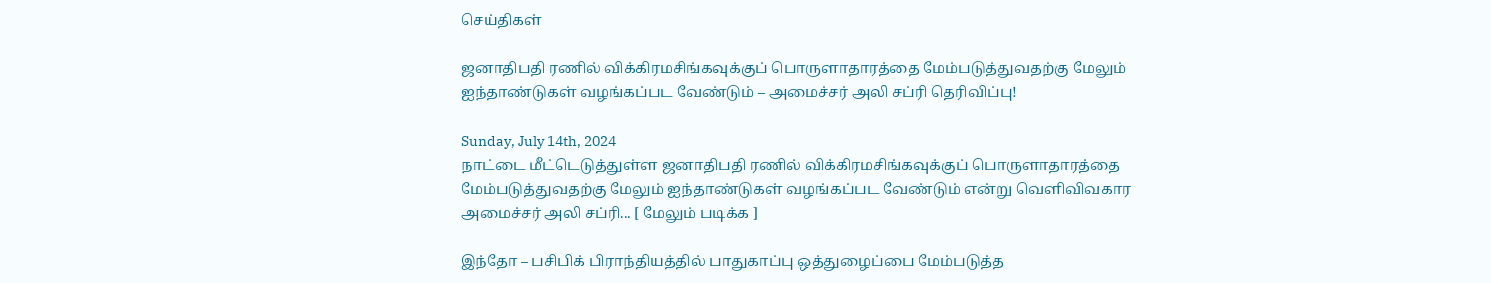செய்திகள்

ஜனாதிபதி ரணில் விக்கிரமசிங்கவுக்குப் பொருளாதாரத்தை மேம்படுத்துவதற்கு மேலும் ஐந்தாண்டுகள் வழங்கப்பட வேண்டும் – அமைச்சர் அலி சப்ரி தெரிவிப்பு!

Sunday, July 14th, 2024
நாட்டை மீட்டெடுத்துள்ள ஜனாதிபதி ரணில் விக்கிரமசிங்கவுக்குப் பொருளாதாரத்தை மேம்படுத்துவதற்கு மேலும் ஐந்தாண்டுகள் வழங்கப்பட வேண்டும் என்று வெளிவிவகார அமைச்சர் அலி சப்ரி... [ மேலும் படிக்க ]

இந்தோ – பசிபிக் பிராந்தியத்தில் பாதுகாப்பு ஒத்துழைப்பை மேம்படுத்த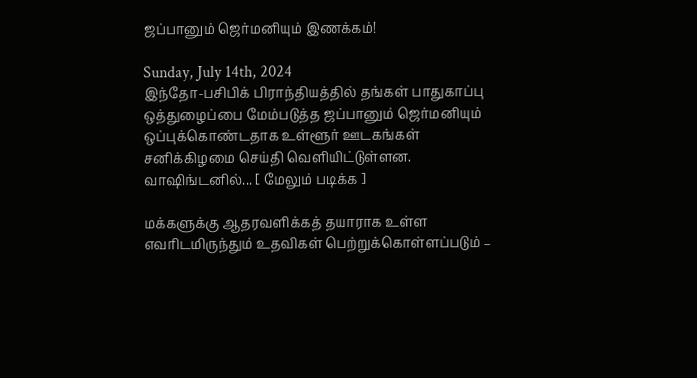ஜப்பானும் ஜெர்மனியும் இணக்கம்!

Sunday, July 14th, 2024
இந்தோ-பசிபிக் பிராந்தியத்தில் தங்கள் பாதுகாப்பு ஒத்துழைப்பை மேம்படுத்த ஜப்பானும் ஜெர்மனியும் ஒப்புக்கொண்டதாக உள்ளூர் ஊடகங்கள் சனிக்கிழமை செய்தி வெளியிட்டுள்ளன. வாஷிங்டனில்... [ மேலும் படிக்க ]

மக்களுக்கு ஆதரவளிக்கத் தயாராக உள்ள எவரிடமிருந்தும் உதவிகள் பெற்றுக்கொள்ளப்படும் –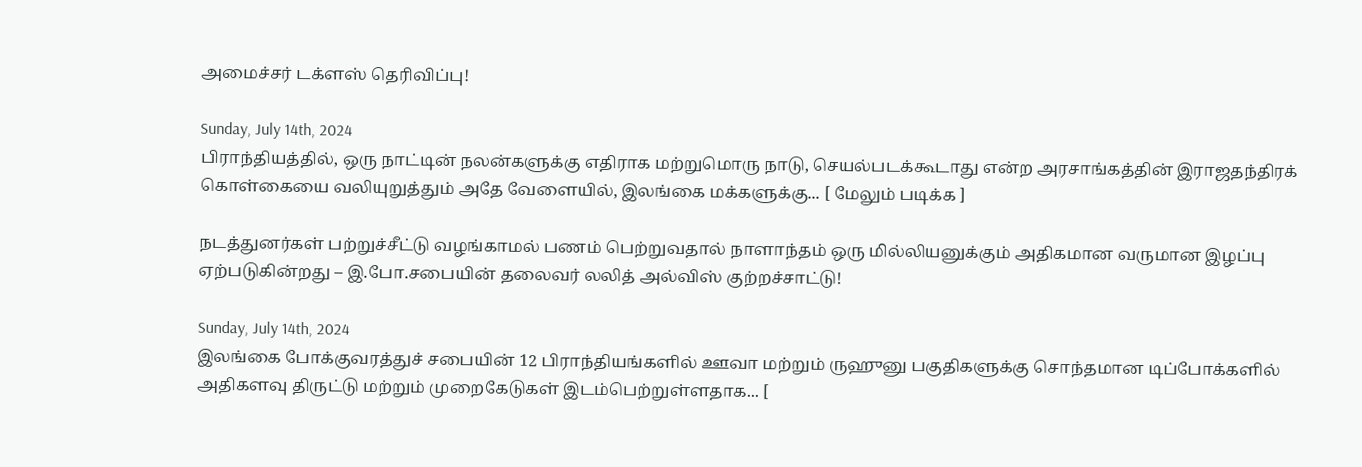அமைச்சர் டக்ளஸ் தெரிவிப்பு!

Sunday, July 14th, 2024
பிராந்தியத்தில், ஒரு நாட்டின் நலன்களுக்கு எதிராக மற்றுமொரு நாடு, செயல்படக்கூடாது என்ற அரசாங்கத்தின் இராஜதந்திரக் கொள்கையை வலியுறுத்தும் அதே வேளையில், இலங்கை மக்களுக்கு... [ மேலும் படிக்க ]

நடத்துனர்கள் பற்றுச்சீட்டு வழங்காமல் பணம் பெற்றுவதால் நாளாந்தம் ஒரு மில்லியனுக்கும் அதிகமான வருமான இழப்பு ஏற்படுகின்றது – இ.போ.சபையின் தலைவர் லலித் அல்விஸ் குற்றச்சாட்டு!

Sunday, July 14th, 2024
இலங்கை போக்குவரத்துச் சபையின் 12 பிராந்தியங்களில் ஊவா மற்றும் ருஹுனு பகுதிகளுக்கு சொந்தமான டிப்போக்களில் அதிகளவு திருட்டு மற்றும் முறைகேடுகள் இடம்பெற்றுள்ளதாக... [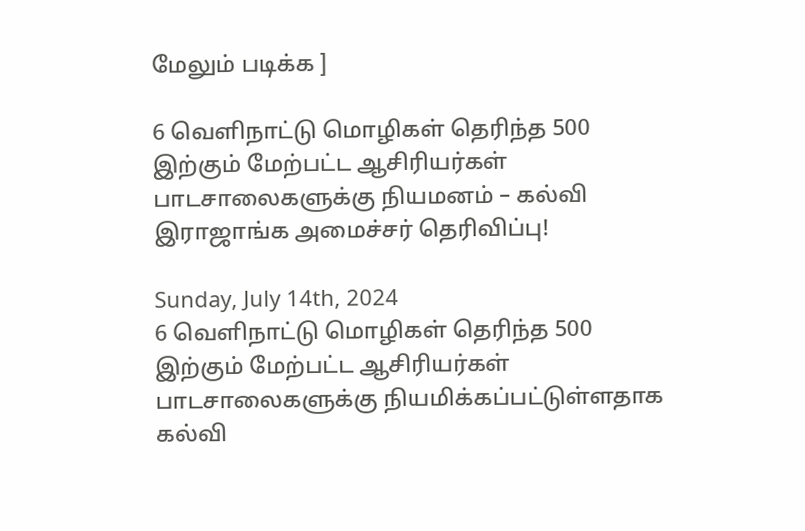மேலும் படிக்க ]

6 வெளிநாட்டு மொழிகள் தெரிந்த 500 இற்கும் மேற்பட்ட ஆசிரியர்கள் பாடசாலைகளுக்கு நியமனம் – கல்வி இராஜாங்க அமைச்சர் தெரிவிப்பு!

Sunday, July 14th, 2024
6 வெளிநாட்டு மொழிகள் தெரிந்த 500 இற்கும் மேற்பட்ட ஆசிரியர்கள் பாடசாலைகளுக்கு நியமிக்கப்பட்டுள்ளதாக கல்வி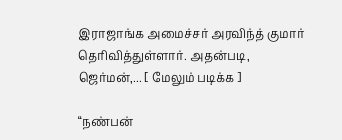இராஜாங்க அமைச்சர் அரவிந்த் குமார் தெரிவித்துள்ளார். அதன்படி, ஜெர்மன்,... [ மேலும் படிக்க ]

“நண்பன்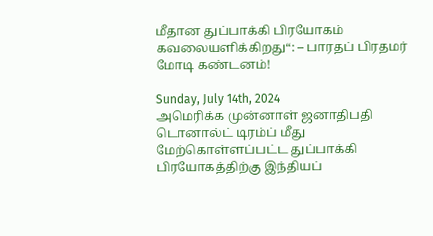மீதான துப்பாக்கி பிரயோகம் கவலையளிக்கிறது“: – பாரதப் பிரதமர் மோடி கண்டனம்!

Sunday, July 14th, 2024
அமெரிக்க முன்னாள் ஜனாதிபதி டொனால்ட் டிரம்ப் மீது மேற்கொள்ளப்பட்ட துப்பாக்கி பிரயோகத்திற்கு இந்தியப்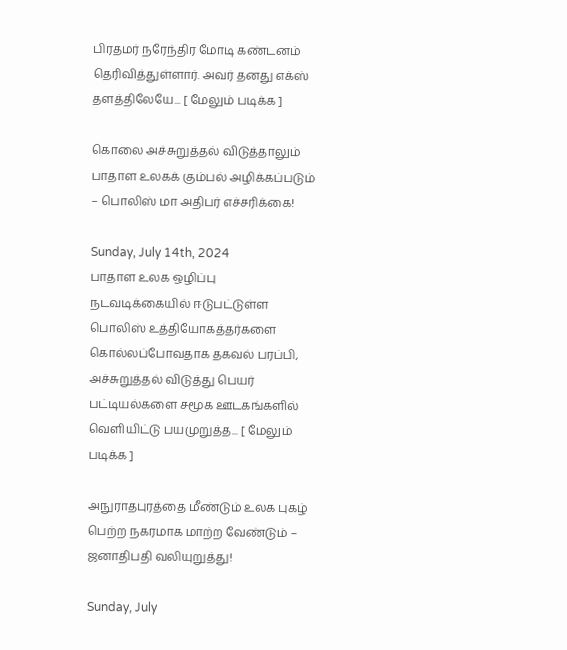பிரதமர் நரேந்திர மோடி கண்டனம் தெரிவித்துள்ளார். அவர் தனது எக்ஸ் தளத்திலேயே... [ மேலும் படிக்க ]

கொலை அச்சுறுத்தல் விடுத்தாலும் பாதாள உலகக் கும்பல் அழிக்கப்படும் – பொலிஸ் மா அதிபர் எச்சரிக்கை!

Sunday, July 14th, 2024
பாதாள உலக ஒழிப்பு நடவடிக்கையில் ஈடுபட்டுள்ள பொலிஸ் உத்தியோகத்தர்களை கொல்லப்போவதாக தகவல் பரப்பி, அச்சுறுத்தல் விடுத்து பெயர் பட்டியல்களை சமூக ஊடகங்களில் வெளியிட்டு பயமுறுத்த... [ மேலும் படிக்க ]

அநுராதபுரத்தை மீண்டும் உலக புகழ் பெற்ற நகரமாக மாற்ற வேண்டும் – ஜனாதிபதி வலியுறுத்து!

Sunday, July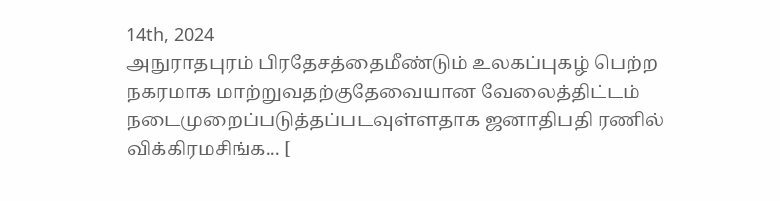14th, 2024
அநுராதபுரம் பிரதேசத்தைமீண்டும் உலகப்புகழ் பெற்ற நகரமாக மாற்றுவதற்குதேவையான வேலைத்திட்டம் நடைமுறைப்படுத்தப்படவுள்ளதாக ஜனாதிபதி ரணில் விக்கிரமசிங்க... [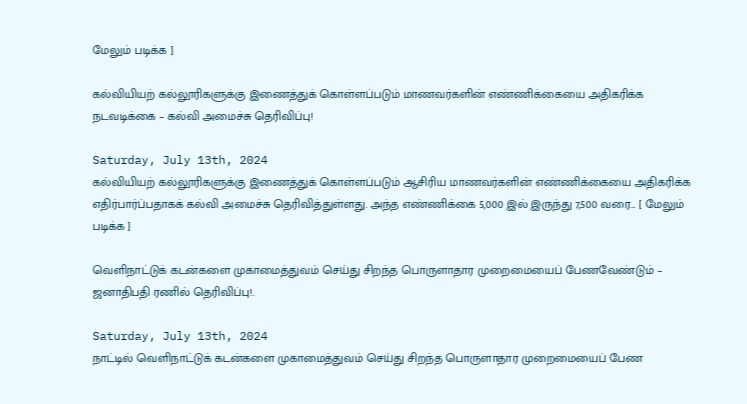மேலும் படிக்க ]

கல்வியியற் கல்லூரிகளுக்கு இணைத்துக் கொள்ளப்படும் மாணவர்களின் எண்ணிக்கையை அதிகரிக்க நடவடிக்கை – கல்வி அமைச்சு தெரிவிப்பு!

Saturday, July 13th, 2024
கல்வியியற் கல்லூரிகளுக்கு இணைத்துக் கொள்ளப்படும் ஆசிரிய மாணவர்களின் எண்ணிக்கையை அதிகரிக்க எதிர்பார்ப்பதாகக் கல்வி அமைச்சு தெரிவித்துள்ளது. அந்த எண்ணிக்கை 5,000 இல் இருந்து 7,500 வரை... [ மேலும் படிக்க ]

வெளிநாட்டுக் கடன்களை முகாமைத்துவம் செய்து சிறந்த பொருளாதார முறைமையைப் பேணவேண்டும் – ஜனாதிபதி ரணில் தெரிவிப்பு!.

Saturday, July 13th, 2024
நாட்டில் வெளிநாட்டுக் கடன்களை முகாமைத்துவம் செய்து சிறந்த பொருளாதார முறைமையைப் பேண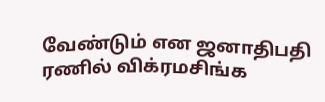வேண்டும் என ஜனாதிபதி ரணில் விக்ரமசிங்க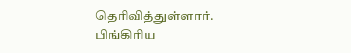தெரிவித்துள்ளார். பிங்கிரிய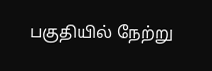பகுதியில் நேற்று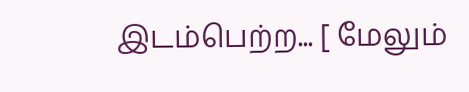இடம்பெற்ற... [ மேலும்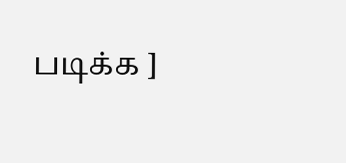படிக்க ]